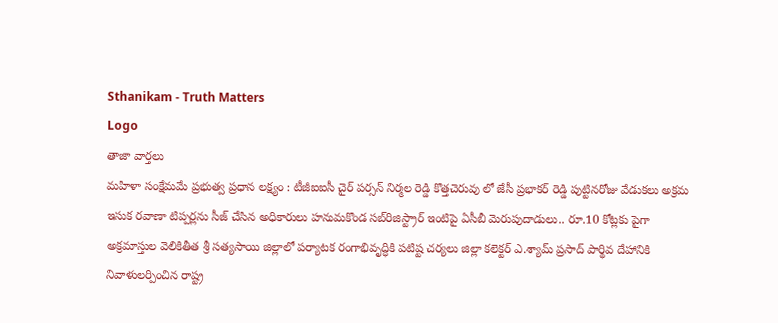Sthanikam - Truth Matters
Logo
తాజా వార్తలు
మహిళా సంక్షేమమే ప్రభుత్వ ప్రధాన లక్ష్యం : టీజీఐఐసీ చైర్ పర్సన్ నిర్మల రెడ్డి కొత్తచెరువు లో జేసీ ప్రభాకర్ రెడ్డి పుట్టినరోజు వేడుకలు అక్రమ ఇసుక రవాణా టిప్పర్లను సీజ్ చేసిన అధికారులు హనుమకొండ సబ్‌రిజిస్ట్రార్ ఇంటిపై ఏసీబీ మెరుపుదాడులు.. రూ.10 కోట్లకు పైగా అక్రమాస్తుల వెలికితీత శ్రీ సత్యసాయి జిల్లాలో పర్యాటక రంగాభివృద్ధికి పటిష్ట చర్యలు జిల్లా కలెక్టర్ ఎ.శ్యామ్ ప్రసాద్ పార్థివ దేహానికి నివాళులర్పించిన రాష్ట్ర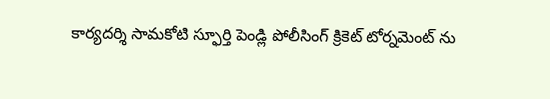కార్యదర్శి సామకోటి స్ఫూర్తి పెండ్లి పోలీసింగ్ క్రికెట్ టోర్నమెంట్ ను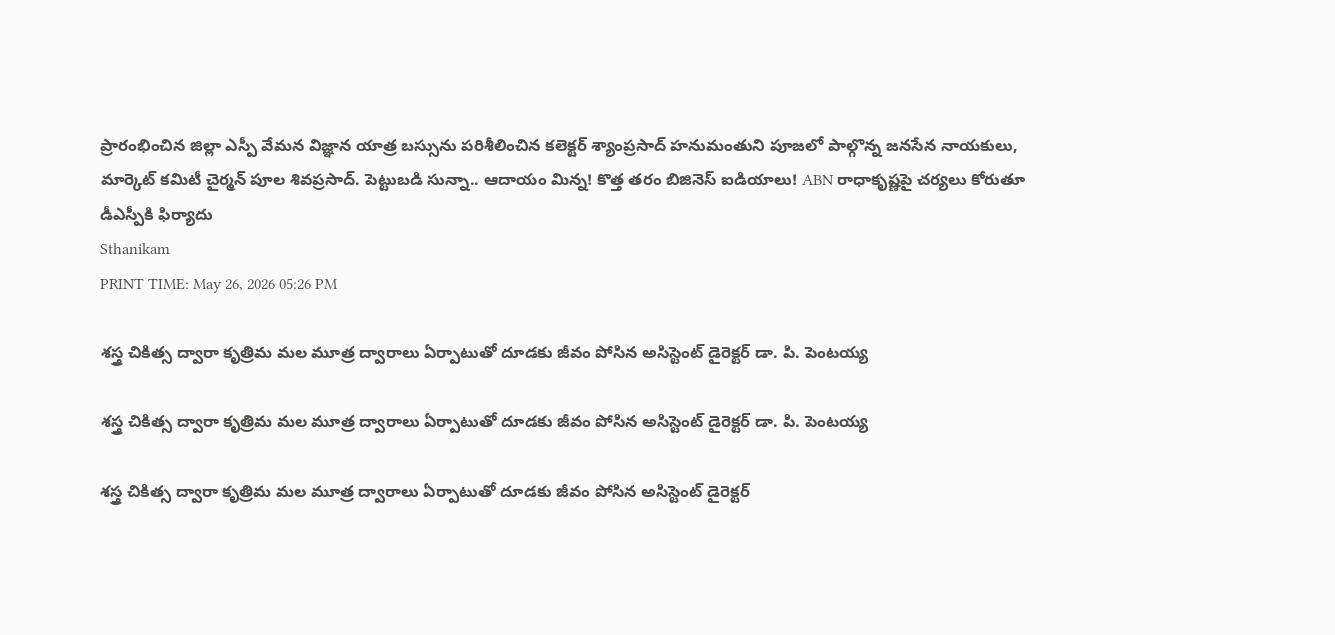ప్రారంభించిన జిల్లా ఎస్పీ వేమన విజ్ఞాన యాత్ర బస్సును పరిశీలించిన కలెక్టర్ శ్యాంప్రసాద్ హనుమంతుని పూజలో పాల్గొన్న జనసేన నాయకులు, మార్కెట్ కమిటీ చైర్మన్ పూల శివప్రసాద్. పెట్టుబడి సున్నా.. ఆదాయం మిన్న! కొత్త తరం బిజినెస్ ఐడియాలు! ABN రాధాకృష్ణపై చర్యలు కోరుతూ డీఎస్పీకి ఫిర్యాదు
Sthanikam
PRINT TIME: May 26, 2026 05:26 PM

శస్త్ర చికిత్స ద్వారా కృత్రిమ మల మూత్ర ద్వారాలు ఏర్పాటుతో దూడకు జీవం పోసిన అసిస్టెంట్ డైరెక్టర్ డా. పి. పెంటయ్య

శస్త్ర చికిత్స ద్వారా కృత్రిమ మల మూత్ర ద్వారాలు ఏర్పాటుతో దూడకు జీవం పోసిన అసిస్టెంట్ డైరెక్టర్ డా. పి. పెంటయ్య

శస్త్ర చికిత్స ద్వారా కృత్రిమ మల మూత్ర ద్వారాలు ఏర్పాటుతో దూడకు జీవం పోసిన అసిస్టెంట్ డైరెక్టర్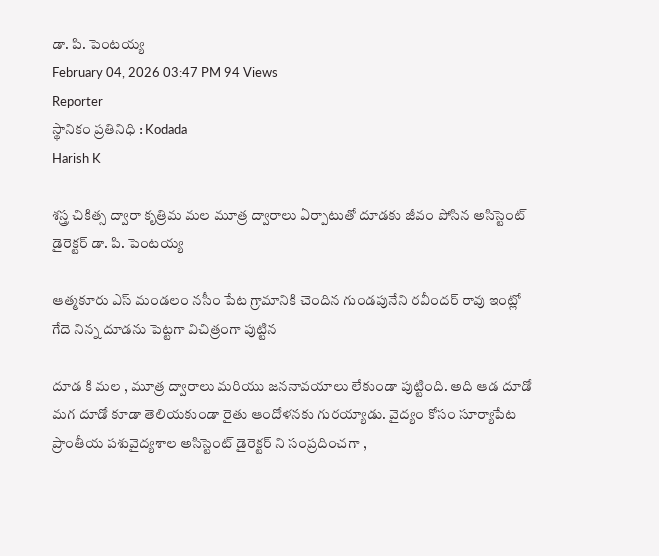డా. పి. పెంటయ్య
February 04, 2026 03:47 PM 94 Views
Reporter
స్థానికం ప్రతినిధి : Kodada
Harish K

శస్త్ర చికిత్స ద్వారా కృత్రిమ మల మూత్ర ద్వారాలు ఏర్పాటుతో దూడకు జీవం పోసిన అసిస్టెంట్ డైరెక్టర్ డా. పి. పెంటయ్య

ఆత్మకూరు ఎస్ మండలం నసీం పేట గ్రామానికి చెందిన గుండపునేని రవీందర్ రావు ఇంట్లో గేదె నిన్న దూడను పెట్టగా విచిత్రంగా పుట్టిన

దూడ కి మల , మూత్ర ద్వారాలు మరియు జననావయాలు లేకుండా పుట్టింది. అది ఆడ దూడో మగ దూడో కూడా తెలియకుండా రైతు ఆందోళనకు గురయ్యాడు. వైద్యం కోసం సూర్యాపేట ప్రాంతీయ పశువైద్యశాల అసిస్టెంట్ డైరెక్టర్ ని సంప్రదించగా ,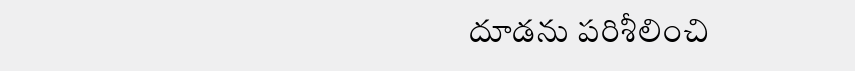దూడను పరిశీలించి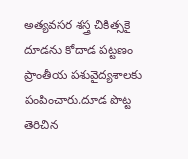అత్యవసర శస్త్ర చికిత్సకై దూడను కోదాడ పట్టణం ప్రాంతీయ పశువైద్యశాలకు పంపించారు.దూడ పొట్ట తెరిచిన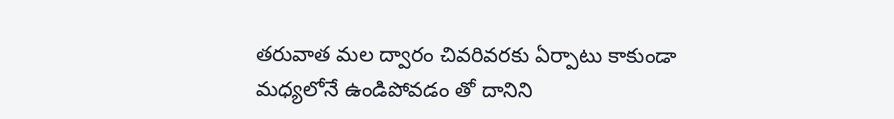తరువాత మల ద్వారం చివరివరకు ఏర్పాటు కాకుండా మధ్యలోనే ఉండిపోవడం తో దానిని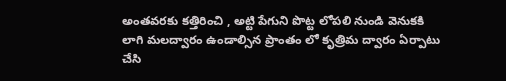అంతవరకు కత్తిరించి , అట్టి పేగుని పొట్ట లోపలి నుండి వెనుకకి లాగి మలద్వారం ఉండాల్సిన ప్రాంతం లో కృత్రిమ ద్వారం ఏర్పాటు చేసి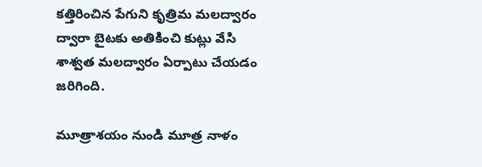కత్తిరించిన పేగుని కృత్రిమ మలద్వారం ద్వారా బైటకు అతికించి కుట్లు వేసి శాశ్వత మలద్వారం ఏర్పాటు చేయడం జరిగింది.

మూత్రాశయం నుండి మూత్ర నాళం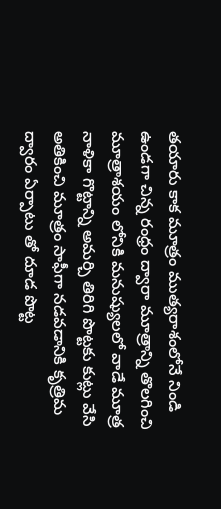తయారు కాక మూత్రం ముత్యరాశంలోనే నిండి ఉండగా చిన్న రంధ్రం ద్వారా మూత్రాన్ని తొలగించి మూత్రాశయం లోనికి మనుష్యులలో వాడే మూత్ర నాళికా గొట్టాన్ని అమర్చి తిరిగి పొట్టకు కుట్లు వేసి అతికించి మూత్రం సాఫీగా నడవడానికి కృత్రిమ ద్వారం ఏర్పాటు తో దూడ పొట్ట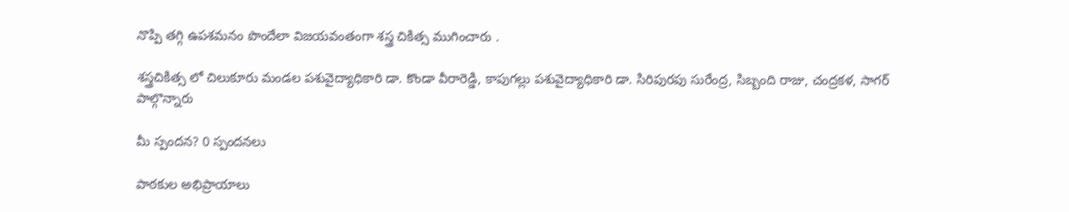నొప్పి తగ్గి ఉపశమనం పొందేలా విజయవంతంగా శస్త్ర చికిత్స ముగించారు .

శస్త్రచికిత్స లో చిలుకూరు మండల పశువైద్యాధికారి డా. కొండా వీరారెడ్డి, కాపుగల్లు పశువైద్యాధికారి డా. సిరిపురపు సురేంద్ర, సిబ్బంది రాజు, చంద్రకళ, సాగర్ పాల్గొన్నారు

మీ స్పందన? 0 స్పందనలు

పాఠకుల అభిప్రాయాలు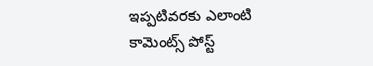ఇప్పటివరకు ఎలాంటి కామెంట్స్ పోస్ట్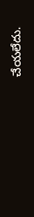చేయలేదు.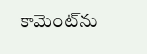కామెంట్‌ను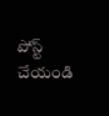పోస్ట్ చేయండి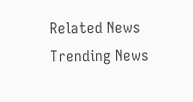Related News
Trending News